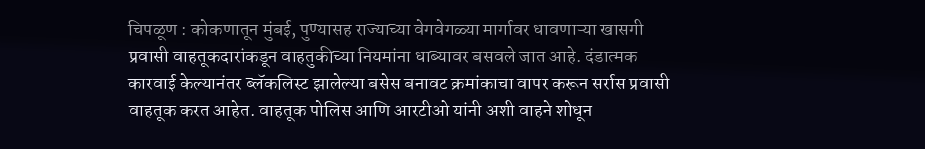चिपळूण : कोकणातून मुंबई, पुण्यासह राज्याच्या वेगवेगळ्या मार्गावर धावणाऱ्या खासगी प्रवासी वाहतूकदारांकडून वाहतुकीच्या नियमांना धाब्यावर बसवले जात आहे. दंडात्मक कारवाई केल्यानंतर ब्लॅकलिस्ट झालेल्या बसेस बनावट क्रमांकाचा वापर करून सर्रास प्रवासी वाहतूक करत आहेत. वाहतूक पोलिस आणि आरटीओ यांनी अशी वाहने शोधून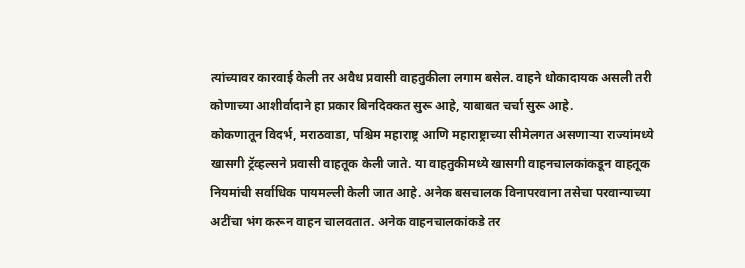त्यांच्यावर कारवाई केली तर अवैध प्रवासी वाहतुकीला लगाम बसेल. वाहने धोकादायक असली तरी कोणाच्या आशीर्वादाने हा प्रकार बिनदिक्कत सुरू आहे, याबाबत चर्चा सुरू आहे.
कोकणातून विदर्भ, मराठवाडा, पश्चिम महाराष्ट्र आणि महाराष्ट्राच्या सीमेलगत असणाऱ्या राज्यांमध्ये खासगी ट्रॅव्हल्सने प्रवासी वाहतूक केली जाते. या वाहतुकीमध्ये खासगी वाहनचालकांकडून वाहतूक नियमांची सर्वाधिक पायमल्ली केली जात आहे. अनेक बसचालक विनापरवाना तसेचा परवान्याच्या अटींचा भंग करून वाहन चालवतात. अनेक वाहनचालकांकडे तर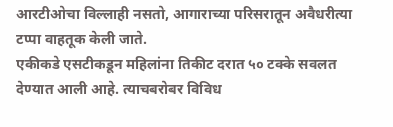आरटीओचा विल्लाही नसतो, आगाराच्या परिसरातून अवैधरीत्या टप्पा वाहतूक केली जाते.
एकीकडे एसटीकडून महिलांना तिकीट दरात ५० टक्के सवलत देण्यात आली आहे. त्याचबरोबर विविध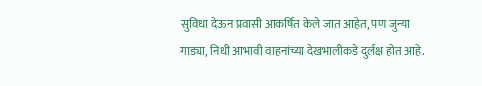सुविधा देऊन प्रवासी आकर्षित केले जात आहेत, पण जुन्या गाड्या, निधी आभावी वाहनांच्या देखभालीकडे दुर्लक्ष होत आहे.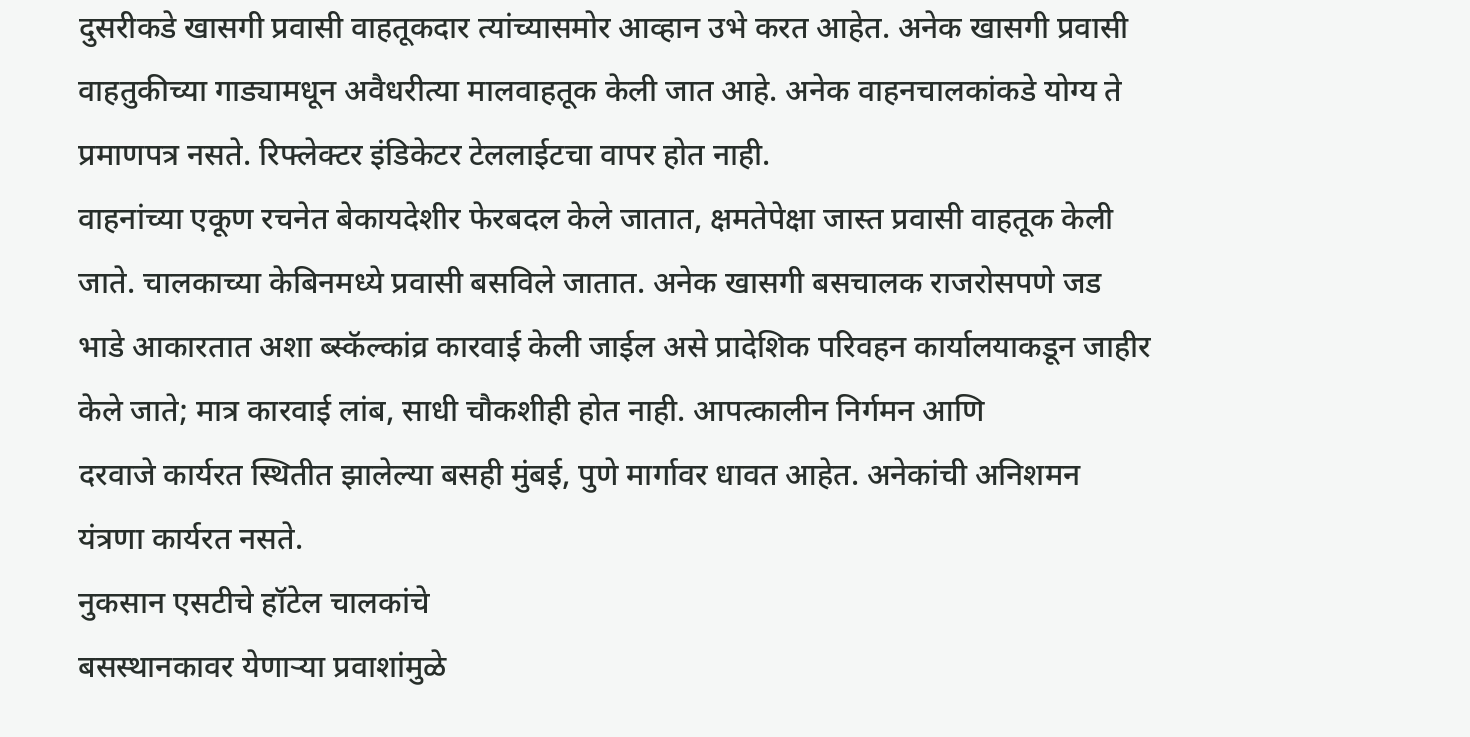दुसरीकडे खासगी प्रवासी वाहतूकदार त्यांच्यासमोर आव्हान उभे करत आहेत. अनेक खासगी प्रवासी वाहतुकीच्या गाड्यामधून अवैधरीत्या मालवाहतूक केली जात आहे. अनेक वाहनचालकांकडे योग्य ते प्रमाणपत्र नसते. रिफ्लेक्टर इंडिकेटर टेललाईटचा वापर होत नाही.
वाहनांच्या एकूण रचनेत बेकायदेशीर फेरबदल केले जातात, क्षमतेपेक्षा जास्त प्रवासी वाहतूक केली जाते. चालकाच्या केबिनमध्ये प्रवासी बसविले जातात. अनेक खासगी बसचालक राजरोसपणे जड भाडे आकारतात अशा ब्स्कॅल्कांव्र कारवाई केली जाईल असे प्रादेशिक परिवहन कार्यालयाकडून जाहीर केले जाते; मात्र कारवाई लांब, साधी चौकशीही होत नाही. आपत्कालीन निर्गमन आणि
दरवाजे कार्यरत स्थितीत झालेल्या बसही मुंबई, पुणे मार्गावर धावत आहेत. अनेकांची अनिशमन यंत्रणा कार्यरत नसते.
नुकसान एसटीचे हॉटेल चालकांचे
बसस्थानकावर येणाऱ्या प्रवाशांमुळे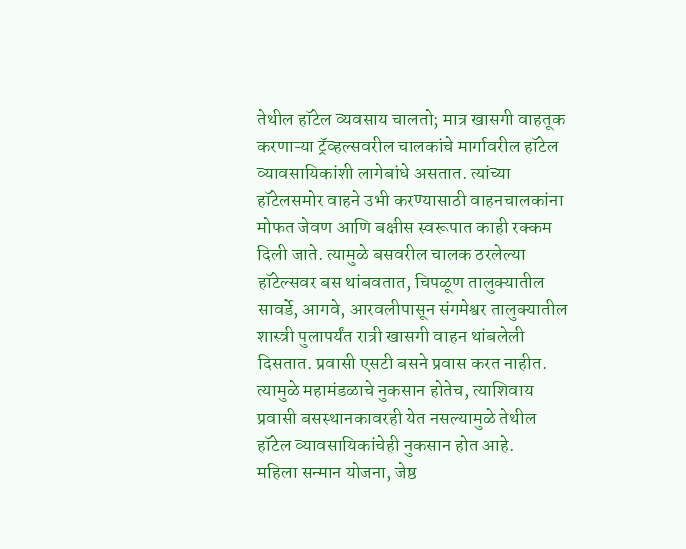तेथील हॉटेल व्यवसाय चालतो; मात्र खासगी वाहतूक करणाऱ्या ट्रॅव्हल्सवरील चालकांचे मार्गावरील हॉटेल व्यावसायिकांशी लागेबांधे असतात. त्यांच्या हॉटेलसमोर वाहने उभी करण्यासाठी वाहनचालकांना मोफत जेवण आणि बक्षीस स्वरूपात काही रक्कम दिली जाते. त्यामुळे बसवरील चालक ठरलेल्या हॉटेल्सवर बस थांबवतात, चिपळूण तालुक्यातील सावर्डे, आगवे, आरवलीपासून संगमेश्वर तालुक्यातील शास्त्री पुलापर्यंत रात्री खासगी वाहन थांबलेली दिसतात. प्रवासी एसटी बसने प्रवास करत नाहीत. त्यामुळे महामंडळाचे नुकसान होतेच, त्याशिवाय प्रवासी बसस्थानकावरही येत नसल्यामुळे तेथील हॉटेल व्यावसायिकांचेही नुकसान होत आहे.
महिला सन्मान योजना, जेष्ठ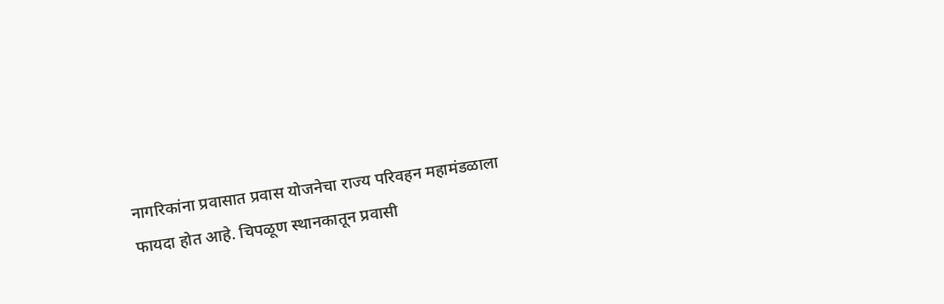नागरिकांना प्रवासात प्रवास योजनेचा राज्य परिवहन महामंडळाला फायदा होत आहे. चिपळूण स्थानकातून प्रवासी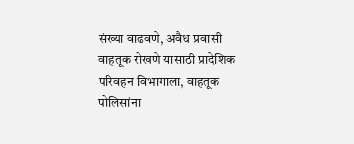संख्या वाढवणे, अवैध प्रवासी वाहतूक रोखणे यासाठी प्रादेशिक परिवहन विभागाला, वाहतूक पोलिसांना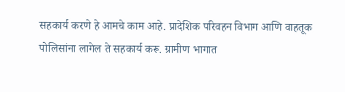सहकार्य करणे हे आमचे काम आहे. प्रादेशिक परिवहन विभाग आणि वाहतूक पोलिसांना लागेल ते सहकार्य करू. ग्रामीण भागात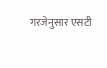गरजेनुसार एसटी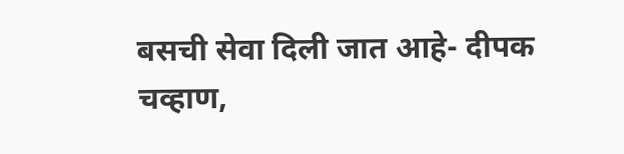बसची सेवा दिली जात आहे- दीपक चव्हाण,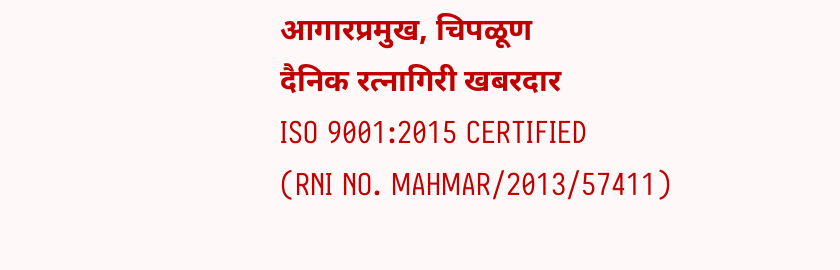आगारप्रमुख, चिपळूण
दैनिक रत्नागिरी खबरदार
ISO 9001:2015 CERTIFIED
(RNI NO. MAHMAR/2013/57411)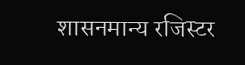शासनमान्य रजिस्टर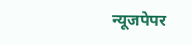न्यूजपेपर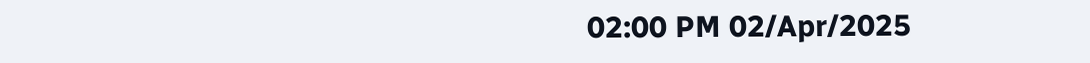02:00 PM 02/Apr/2025